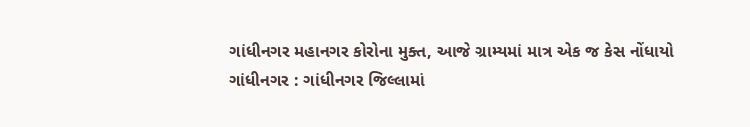ગાંધીનગર મહાનગર કોરોના મુક્ત, આજે ગ્રામ્યમાં માત્ર એક જ કેસ નોંધાયો
ગાંધીનગર : ગાંધીનગર જિલ્લામાં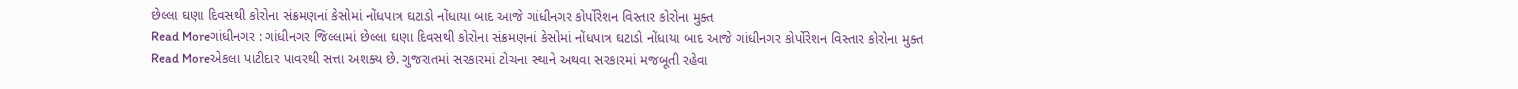છેલ્લા ઘણા દિવસથી કોરોના સંક્રમણનાં કેસોમાં નોંધપાત્ર ઘટાડો નોંધાયા બાદ આજે ગાંધીનગર કોર્પોરેશન વિસ્તાર કોરોના મુક્ત
Read Moreગાંધીનગર : ગાંધીનગર જિલ્લામાં છેલ્લા ઘણા દિવસથી કોરોના સંક્રમણનાં કેસોમાં નોંધપાત્ર ઘટાડો નોંધાયા બાદ આજે ગાંધીનગર કોર્પોરેશન વિસ્તાર કોરોના મુક્ત
Read Moreએકલા પાટીદાર પાવરથી સત્તા અશક્ય છે. ગુજરાતમાં સરકારમાં ટોચના સ્થાને અથવા સરકારમાં મજબૂતી રહેવા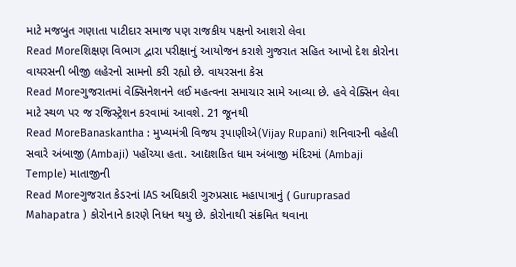માટે મજબુત ગણાતા પાટીદાર સમાજ પણ રાજકીય પક્ષનો આશરો લેવા
Read Moreશિક્ષણ વિભાગ દ્વારા પરીક્ષાનું આયોજન કરાશે ગુજરાત સહિત આખો દેશ કોરોના વાયરસની બીજી લહેરનો સામનો કરી રહ્યો છે. વાયરસના કેસ
Read Moreગુજરાતમાં વેક્સિનેશનને લઈ મહત્વના સમાચાર સામે આવ્યા છે. હવે વેક્સિન લેવા માટે સ્થળ પર જ રજિસ્ટ્રેશન કરવામાં આવશે. 21 જૂનથી
Read MoreBanaskantha : મુખ્યમંત્રી વિજય રૂપાણીએ(Vijay Rupani) શનિવારની વહેલી સવારે અંબાજી (Ambaji) પહોંચ્યા હતા. આદ્યશકિત ધામ અંબાજી મંદિરમાં (Ambaji Temple) માતાજીની
Read Moreગુજરાત કેડરનાં IAS અધિકારી ગુરુપ્રસાદ મહાપાત્રાનું ( Guruprasad Mahapatra ) કોરોનાને કારણે નિધન થયુ છે. કોરોનાથી સંક્રમિત થવાના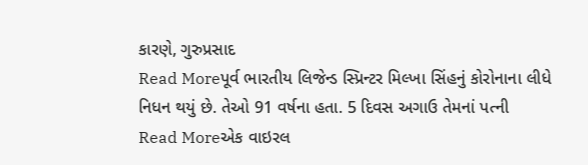કારણે, ગુરુપ્રસાદ
Read Moreપૂર્વ ભારતીય લિજેન્ડ સ્પ્રિન્ટર મિલ્ખા સિંહનું કોરોનાના લીધે નિધન થયું છે. તેઓ 91 વર્ષના હતા. 5 દિવસ અગાઉ તેમનાં પત્ની
Read Moreએક વાઇરલ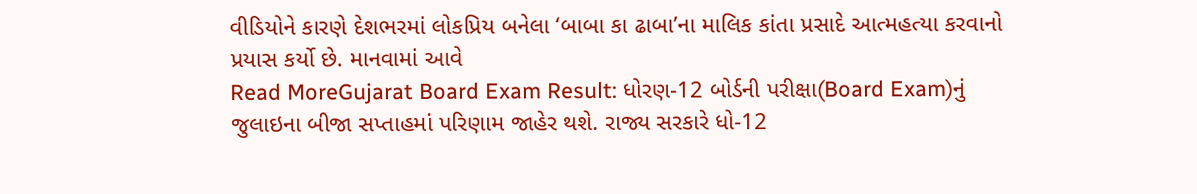વીડિયોને કારણે દેશભરમાં લોકપ્રિય બનેલા ‘બાબા કા ઢાબા’ના માલિક કાંતા પ્રસાદે આત્મહત્યા કરવાનો પ્રયાસ કર્યો છે. માનવામાં આવે
Read MoreGujarat Board Exam Result: ધોરણ-12 બોર્ડની પરીક્ષા(Board Exam)નું જુલાઇના બીજા સપ્તાહમાં પરિણામ જાહેર થશે. રાજ્ય સરકારે ધો-12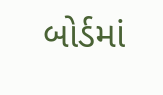બોર્ડમાં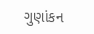ગુણાંકન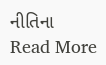નીતિના
Read More